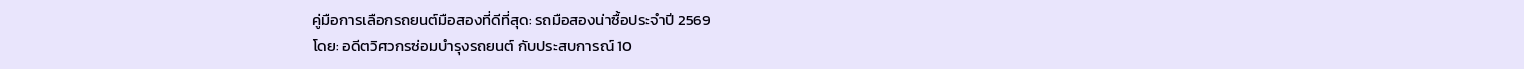คู่มือการเลือกรถยนต์มือสองที่ดีที่สุด: รถมือสองน่าซื้อประจำปี 2569
โดย: อดีตวิศวกรซ่อมบำรุงรถยนต์ กับประสบการณ์ 10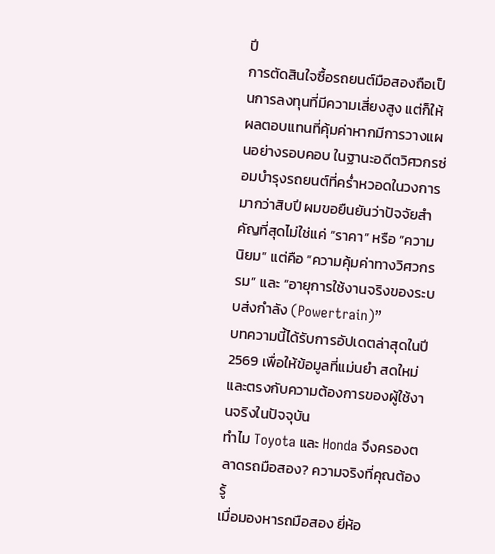ปี
การตัดสินใจซื้อรถยนต์มือสองถือเป็นการลงทุนที่มีความเสี่ยงสูง แต่ก็ให้ผลตอบแทนที่คุ้มค่าหากมีการวางแผนอย่างรอบคอบ ในฐานะอดีตวิศวกรซ่อมบำรุงรถยนต์ที่คร่ำหวอดในวงการมากว่าสิบปี ผมขอยืนยันว่าปัจจัยสำคัญที่สุดไม่ใช่แค่ “ราคา” หรือ “ความนิยม” แต่คือ “ความคุ้มค่าทางวิศวกรรม” และ “อายุการใช้งานจริงของระบบส่งกำลัง (Powertrain)”
บทความนี้ได้รับการอัปเดตล่าสุดในปี 2569 เพื่อให้ข้อมูลที่แม่นยำ สดใหม่ และตรงกับความต้องการของผู้ใช้งานจริงในปัจจุบัน
ทำไม Toyota และ Honda จึงครองตลาดรถมือสอง? ความจริงที่คุณต้องรู้
เมื่อมองหารถมือสอง ยี่ห้อ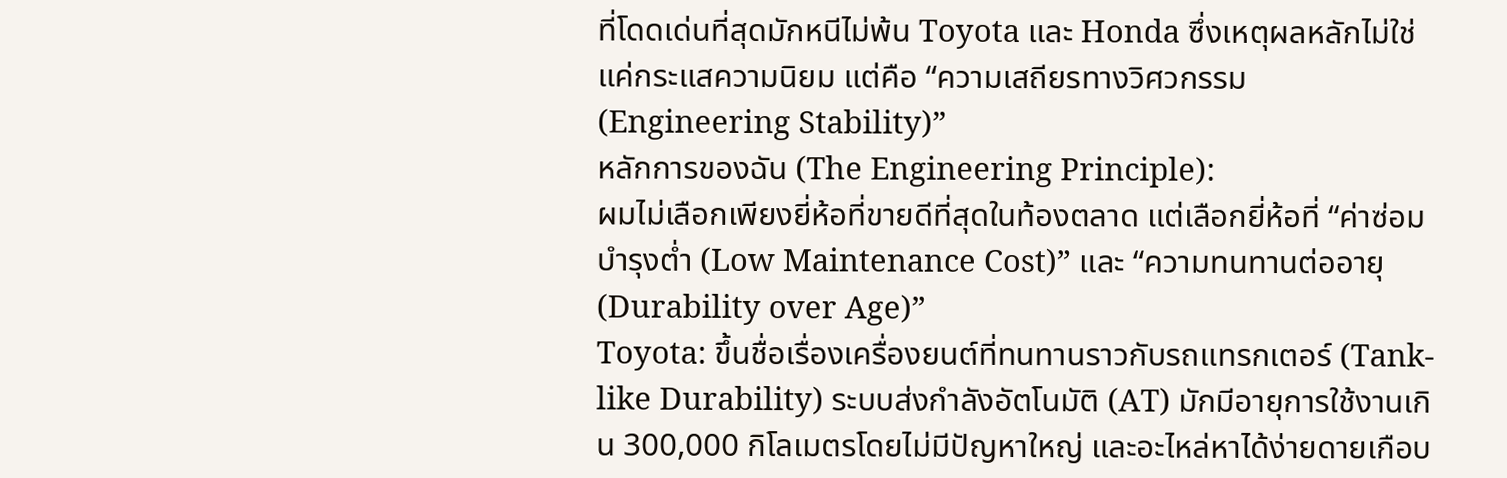ที่โดดเด่นที่สุดมักหนีไม่พ้น Toyota และ Honda ซึ่งเหตุผลหลักไม่ใช่แค่กระแสความนิยม แต่คือ “ความเสถียรทางวิศวกรรม (Engineering Stability)”
หลักการของฉัน (The Engineering Principle):
ผมไม่เลือกเพียงยี่ห้อที่ขายดีที่สุดในท้องตลาด แต่เลือกยี่ห้อที่ “ค่าซ่อมบำรุงต่ำ (Low Maintenance Cost)” และ “ความทนทานต่ออายุ (Durability over Age)”
Toyota: ขึ้นชื่อเรื่องเครื่องยนต์ที่ทนทานราวกับรถแทรกเตอร์ (Tank-like Durability) ระบบส่งกำลังอัตโนมัติ (AT) มักมีอายุการใช้งานเกิน 300,000 กิโลเมตรโดยไม่มีปัญหาใหญ่ และอะไหล่หาได้ง่ายดายเกือบ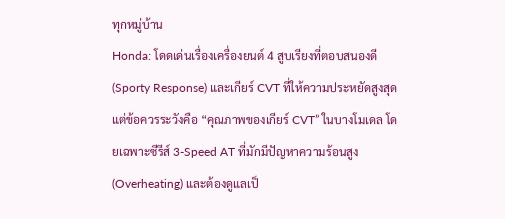ทุกหมู่บ้าน
Honda: โดดเด่นเรื่องเครื่องยนต์ 4 สูบเรียงที่ตอบสนองดี (Sporty Response) และเกียร์ CVT ที่ให้ความประหยัดสูงสุด แต่ข้อควรระวังคือ “คุณภาพของเกียร์ CVT” ในบางโมเดล โดยเฉพาะซีรีส์ 3-Speed AT ที่มักมีปัญหาความร้อนสูง (Overheating) และต้องดูแลเป็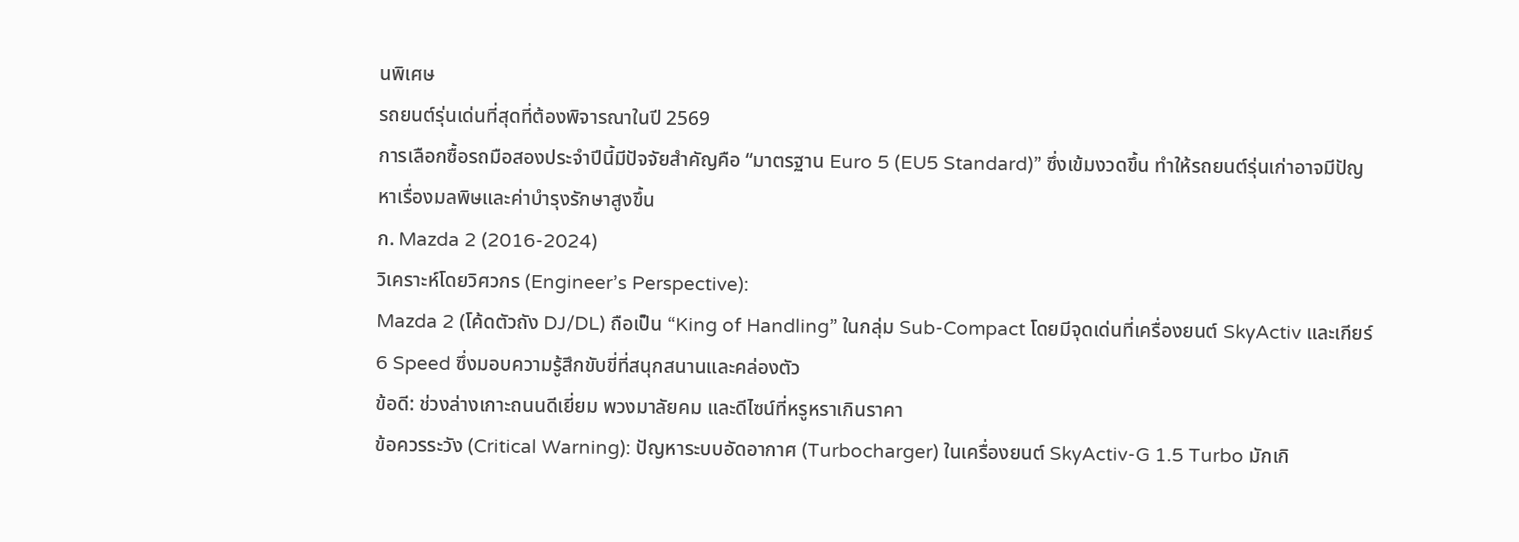นพิเศษ
รถยนต์รุ่นเด่นที่สุดที่ต้องพิจารณาในปี 2569
การเลือกซื้อรถมือสองประจำปีนี้มีปัจจัยสำคัญคือ “มาตรฐาน Euro 5 (EU5 Standard)” ซึ่งเข้มงวดขึ้น ทำให้รถยนต์รุ่นเก่าอาจมีปัญหาเรื่องมลพิษและค่าบำรุงรักษาสูงขึ้น
ก. Mazda 2 (2016-2024)
วิเคราะห์โดยวิศวกร (Engineer’s Perspective):
Mazda 2 (โค้ดตัวถัง DJ/DL) ถือเป็น “King of Handling” ในกลุ่ม Sub-Compact โดยมีจุดเด่นที่เครื่องยนต์ SkyActiv และเกียร์ 6 Speed ซึ่งมอบความรู้สึกขับขี่ที่สนุกสนานและคล่องตัว
ข้อดี: ช่วงล่างเกาะถนนดีเยี่ยม พวงมาลัยคม และดีไซน์ที่หรูหราเกินราคา
ข้อควรระวัง (Critical Warning): ปัญหาระบบอัดอากาศ (Turbocharger) ในเครื่องยนต์ SkyActiv-G 1.5 Turbo มักเกิ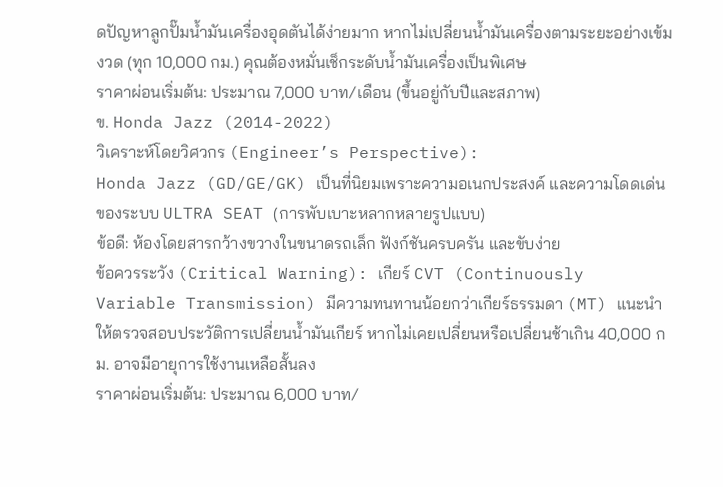ดปัญหาลูกปั๊มน้ำมันเครื่องอุดตันได้ง่ายมาก หากไม่เปลี่ยนน้ำมันเครื่องตามระยะอย่างเข้มงวด (ทุก 10,000 กม.) คุณต้องหมั่นเช็กระดับน้ำมันเครื่องเป็นพิเศษ
ราคาผ่อนเริ่มต้น: ประมาณ 7,000 บาท/เดือน (ขึ้นอยู่กับปีและสภาพ)
ข. Honda Jazz (2014-2022)
วิเคราะห์โดยวิศวกร (Engineer’s Perspective):
Honda Jazz (GD/GE/GK) เป็นที่นิยมเพราะความอเนกประสงค์ และความโดดเด่นของระบบ ULTRA SEAT (การพับเบาะหลากหลายรูปแบบ)
ข้อดี: ห้องโดยสารกว้างขวางในขนาดรถเล็ก ฟังก์ชันครบครัน และขับง่าย
ข้อควรระวัง (Critical Warning): เกียร์ CVT (Continuously Variable Transmission) มีความทนทานน้อยกว่าเกียร์ธรรมดา (MT) แนะนำให้ตรวจสอบประวัติการเปลี่ยนน้ำมันเกียร์ หากไม่เคยเปลี่ยนหรือเปลี่ยนช้าเกิน 40,000 กม. อาจมีอายุการใช้งานเหลือสั้นลง
ราคาผ่อนเริ่มต้น: ประมาณ 6,000 บาท/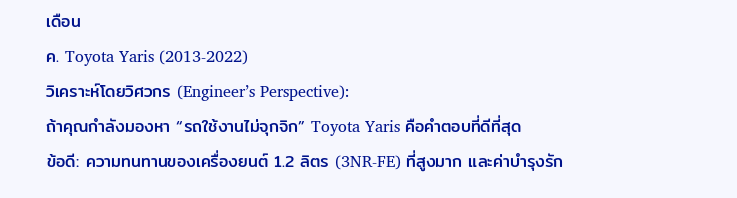เดือน
ค. Toyota Yaris (2013-2022)
วิเคราะห์โดยวิศวกร (Engineer’s Perspective):
ถ้าคุณกำลังมองหา “รถใช้งานไม่จุกจิก” Toyota Yaris คือคำตอบที่ดีที่สุด
ข้อดี: ความทนทานของเครื่องยนต์ 1.2 ลิตร (3NR-FE) ที่สูงมาก และค่าบำรุงรัก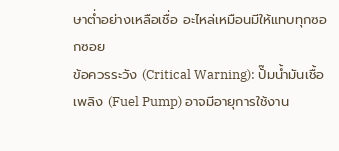ษาต่ำอย่างเหลือเชื่อ อะไหล่เหมือนมีให้แทบทุกซอกซอย
ข้อควรระวัง (Critical Warning): ปั๊มน้ำมันเชื้อเพลิง (Fuel Pump) อาจมีอายุการใช้งาน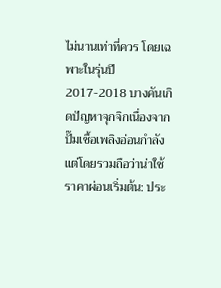ไม่นานเท่าที่ควร โดยเฉพาะในรุ่นปี 2017-2018 บางคันเกิดปัญหาจุกจิกเนื่องจากปั๊มเชื้อเพลิงอ่อนกำลัง แต่โดยรวมถือว่าน่าใช้
ราคาผ่อนเริ่มต้น: ประ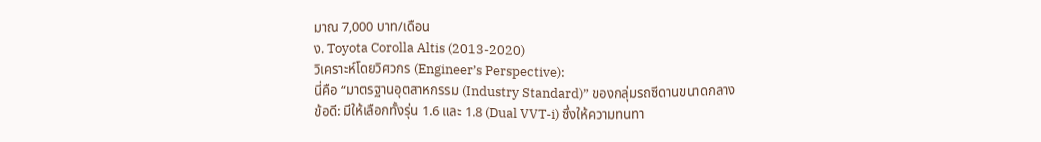มาณ 7,000 บาท/เดือน
ง. Toyota Corolla Altis (2013-2020)
วิเคราะห์โดยวิศวกร (Engineer’s Perspective):
นี่คือ “มาตรฐานอุตสาหกรรม (Industry Standard)” ของกลุ่มรถซีดานขนาดกลาง
ข้อดี: มีให้เลือกทั้งรุ่น 1.6 และ 1.8 (Dual VVT-i) ซึ่งให้ความทนทา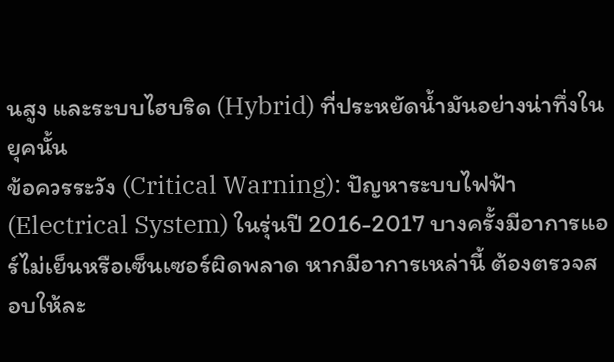นสูง และระบบไฮบริด (Hybrid) ที่ประหยัดน้ำมันอย่างน่าทึ่งในยุคนั้น
ข้อควรระวัง (Critical Warning): ปัญหาระบบไฟฟ้า (Electrical System) ในรุ่นปี 2016-2017 บางครั้งมีอาการแอร์ไม่เย็นหรือเซ็นเซอร์ผิดพลาด หากมีอาการเหล่านี้ ต้องตรวจสอบให้ละ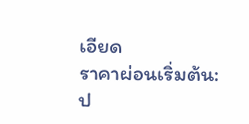เอียด
ราคาผ่อนเริ่มต้น: ป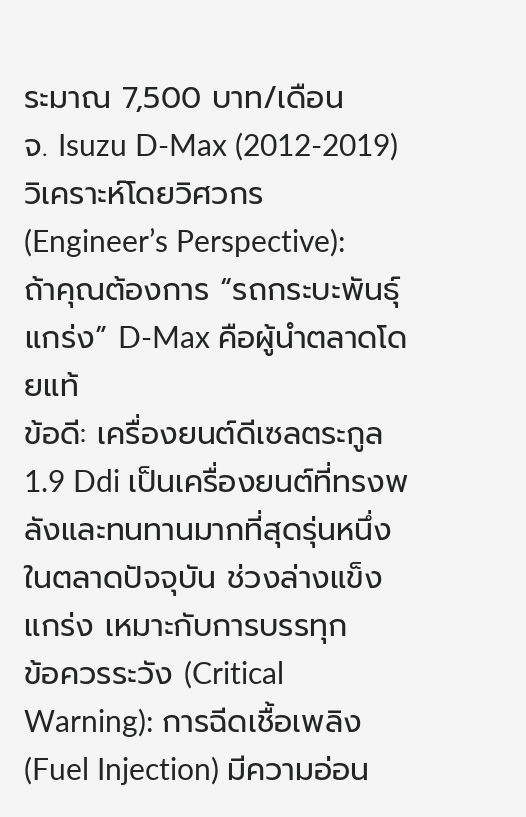ระมาณ 7,500 บาท/เดือน
จ. Isuzu D-Max (2012-2019)
วิเคราะห์โดยวิศวกร (Engineer’s Perspective):
ถ้าคุณต้องการ “รถกระบะพันธุ์แกร่ง” D-Max คือผู้นำตลาดโดยแท้
ข้อดี: เครื่องยนต์ดีเซลตระกูล 1.9 Ddi เป็นเครื่องยนต์ที่ทรงพลังและทนทานมากที่สุดรุ่นหนึ่งในตลาดปัจจุบัน ช่วงล่างแข็งแกร่ง เหมาะกับการบรรทุก
ข้อควรระวัง (Critical Warning): การฉีดเชื้อเพลิง (Fuel Injection) มีความอ่อน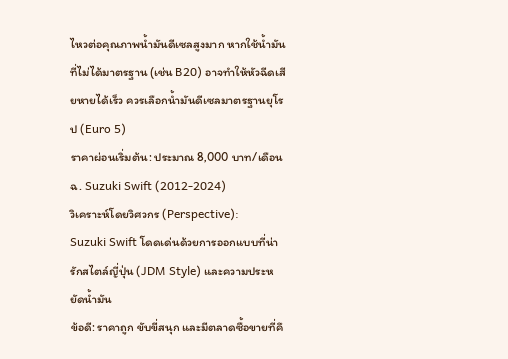ไหวต่อคุณภาพน้ำมันดีเซลสูงมาก หากใช้น้ำมันที่ไม่ได้มาตรฐาน (เช่น B20) อาจทำให้หัวฉีดเสียหายได้เร็ว ควรเลือกน้ำมันดีเซลมาตรฐานยุโรป (Euro 5)
ราคาผ่อนเริ่มต้น: ประมาณ 8,000 บาท/เดือน
ฉ. Suzuki Swift (2012-2024)
วิเคราะห์โดยวิศวกร (Perspective):
Suzuki Swift โดดเด่นด้วยการออกแบบที่น่ารักสไตล์ญี่ปุ่น (JDM Style) และความประหยัดน้ำมัน
ข้อดี: ราคาถูก ขับขี่สนุก และมีตลาดซื้อขายที่คึ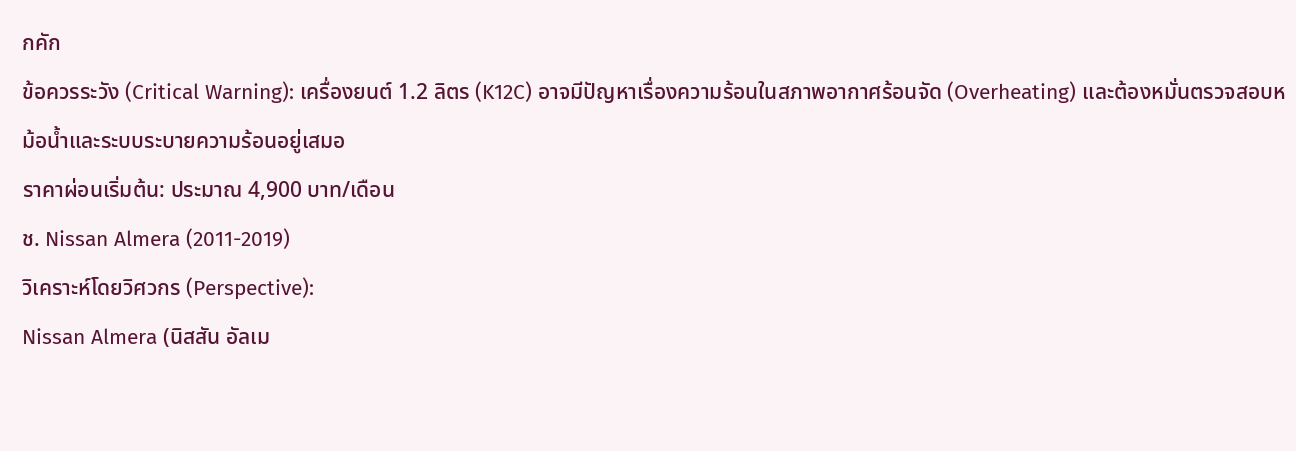กคัก
ข้อควรระวัง (Critical Warning): เครื่องยนต์ 1.2 ลิตร (K12C) อาจมีปัญหาเรื่องความร้อนในสภาพอากาศร้อนจัด (Overheating) และต้องหมั่นตรวจสอบหม้อน้ำและระบบระบายความร้อนอยู่เสมอ
ราคาผ่อนเริ่มต้น: ประมาณ 4,900 บาท/เดือน
ช. Nissan Almera (2011-2019)
วิเคราะห์โดยวิศวกร (Perspective):
Nissan Almera (นิสสัน อัลเม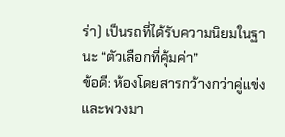ร่า) เป็นรถที่ได้รับความนิยมในฐานะ “ตัวเลือกที่คุ้มค่า”
ข้อดี: ห้องโดยสารกว้างกว่าคู่แข่ง และพวงมา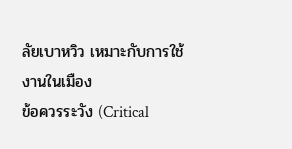ลัยเบาหวิว เหมาะกับการใช้งานในเมือง
ข้อควรระวัง (Critical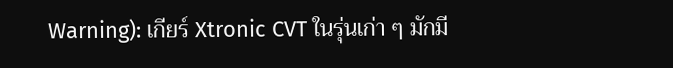Warning): เกียร์ Xtronic CVT ในรุ่นเก่า ๆ มักมี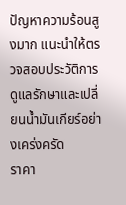ปัญหาความร้อนสูงมาก แนะนำให้ตรวจสอบประวัติการดูแลรักษาและเปลี่ยนน้ำมันเกียร์อย่างเคร่งครัด
ราคา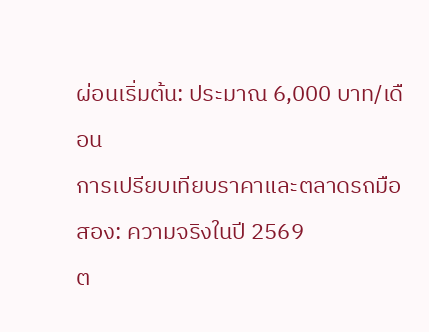ผ่อนเริ่มต้น: ประมาณ 6,000 บาท/เดือน
การเปรียบเทียบราคาและตลาดรถมือสอง: ความจริงในปี 2569
ต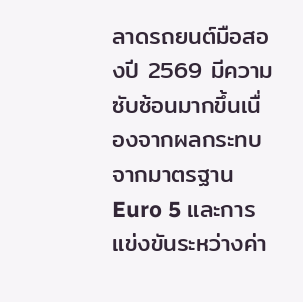ลาดรถยนต์มือสองปี 2569 มีความซับซ้อนมากขึ้นเนื่องจากผลกระทบจากมาตรฐาน Euro 5 และการแข่งขันระหว่างค่า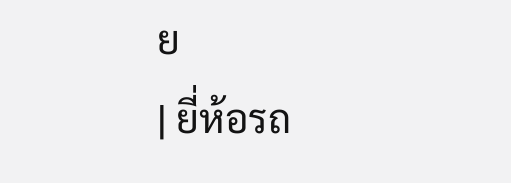ย
| ยี่ห้อรถ